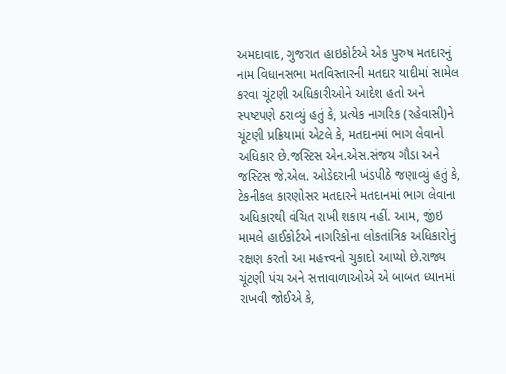અમદાવાદ, ગુજરાત હાઇકોર્ટએ એક પુરુષ મતદારનું નામ વિધાનસભા મતવિસ્તારની મતદાર યાદીમાં સામેલ કરવા ચૂંટણી અધિકારીઓને આદેશ હતો અને સ્પષ્ટપણે ઠરાવ્યું હતું કે, પ્રત્યેક નાગરિક (રહેવાસી)ને ચૂંટણી પ્રક્રિયામાં એટલે કે, મતદાનમાં ભાગ લેવાનો અધિકાર છે.જસ્ટિસ એન.એસ.સંજય ગૌડા અને જસ્ટિસ જે.એલ. ઓડેદરાની ખંડપીઠે જણાવ્યું હતું કે, ટેકનીકલ કારણોસર મતદારને મતદાનમાં ભાગ લેવાના અધિકારથી વંચિત રાખી શકાય નહીં. આમ, જીંઇ મામલે હાઈકોર્ટએ નાગરિકોના લોકતાંત્રિક અધિકારોનું રક્ષણ કરતો આ મહત્ત્વનો ચુકાદો આપ્યો છે.રાજ્ય ચૂંટણી પંચ અને સત્તાવાળાઓએ એ બાબત ધ્યાનમાં રાખવી જોઈએ કે,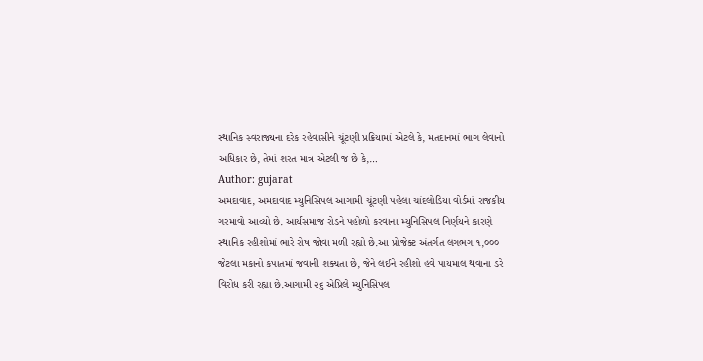સ્થાનિક સ્વરાજ્યના દરેક રહેવાસીને ચૂંટણી પ્રક્રિયામાં એટલે કે, મતદાનમાં ભાગ લેવાનો અધિકાર છે, તેમાં શરત માત્ર એટલી જ છે કે,…
Author: gujarat
અમદાવાદ, અમદાવાદ મ્યુનિસિપલ આગામી ચૂંટણી પહેલા ચાંદલોડિયા વોર્ડમાં રાજકીય ગરમાવો આવ્યો છે. આર્યસમાજ રોડને પહોળો કરવાના મ્યુનિસિપલ નિર્ણયને કારણે સ્થાનિક રહીશોમાં ભારે રોષ જોવા મળી રહ્યો છે.આ પ્રોજેક્ટ અંતર્ગત લગભગ ૧,૦૦૦ જેટલા મકાનો કપાતમાં જવાની શક્યતા છે, જેને લઈને રહીશો હવે પાયમાલ થવાના ડરે વિરોધ કરી રહ્યા છે.આગામી ૨૬ એપ્રિલે મ્યુનિસિપલ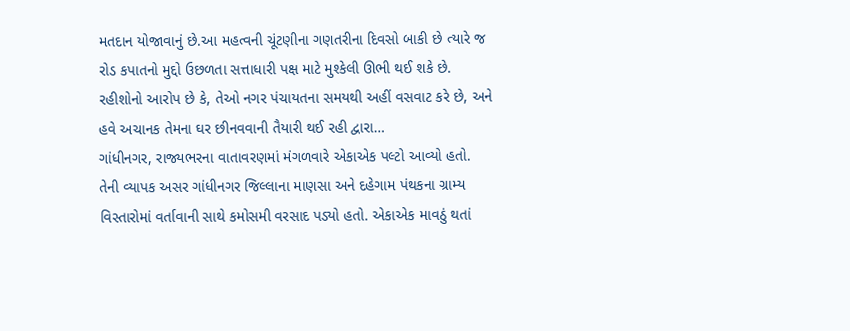મતદાન યોજાવાનું છે.આ મહત્વની ચૂંટણીના ગણતરીના દિવસો બાકી છે ત્યારે જ રોડ કપાતનો મુદ્દો ઉછળતા સત્તાધારી પક્ષ માટે મુશ્કેલી ઊભી થઈ શકે છે. રહીશોનો આરોપ છે કે, તેઓ નગર પંચાયતના સમયથી અહીં વસવાટ કરે છે, અને હવે અચાનક તેમના ઘર છીનવવાની તૈયારી થઈ રહી દ્વારા…
ગાંધીનગર, રાજ્યભરના વાતાવરણમાં મંગળવારે એકાએક પલ્ટો આવ્યો હતો. તેની વ્યાપક અસર ગાંધીનગર જિલ્લાના માણસા અને દહેગામ પંથકના ગ્રામ્ય વિસ્તારોમાં વર્તાવાની સાથે કમોસમી વરસાદ પડ્યો હતો. એકાએક માવઠું થતાં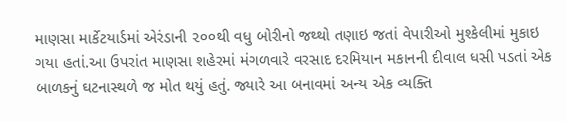માણસા માર્કેટયાર્ડમાં એરંડાની ૨૦૦થી વધુ બોરીનો જથ્થો તણાઇ જતાં વેપારીઓ મુશ્કેલીમાં મુકાઇ ગયા હતાં.આ ઉપરાંત માણસા શહેરમાં મંગળવારે વરસાદ દરમિયાન મકાનની દીવાલ ધસી પડતાં એક બાળકનું ઘટનાસ્થળે જ મોત થયું હતું. જ્યારે આ બનાવમાં અન્ય એક વ્યક્તિ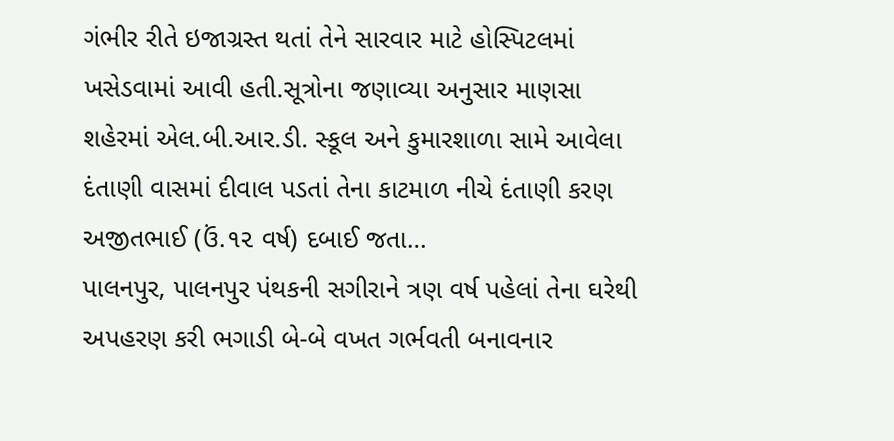ગંભીર રીતે ઇજાગ્રસ્ત થતાં તેને સારવાર માટે હોસ્પિટલમાં ખસેડવામાં આવી હતી.સૂત્રોના જણાવ્યા અનુસાર માણસા શહેરમાં એલ.બી.આર.ડી. સ્કૂલ અને કુમારશાળા સામે આવેલા દંતાણી વાસમાં દીવાલ પડતાં તેના કાટમાળ નીચે દંતાણી કરણ અજીતભાઈ (ઉં.૧૨ વર્ષ) દબાઈ જતા…
પાલનપુર, પાલનપુર પંથકની સગીરાને ત્રણ વર્ષ પહેલાં તેના ઘરેથી અપહરણ કરી ભગાડી બે-બે વખત ગર્ભવતી બનાવનાર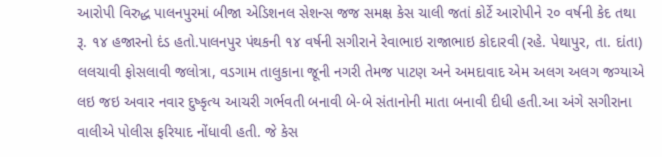આરોપી વિરુદ્ધ પાલનપુરમાં બીજા એડિશનલ સેશન્સ જજ સમક્ષ કેસ ચાલી જતાં કોર્ટે આરોપીને ૨૦ વર્ષની કેદ તથા રૂ. ૧૪ હજારનો દંડ હતો.પાલનપુર પંથકની ૧૪ વર્ષની સગીરાને રેવાભાઇ રાજાભાઇ કોદારવી (રહે. પેથાપુર, તા. દાંતા) લલચાવી ફોસલાવી જલોત્રા, વડગામ તાલુકાના જૂની નગરી તેમજ પાટણ અને અમદાવાદ એમ અલગ અલગ જગ્યાએ લઇ જઇ અવાર નવાર દુષ્કૃત્ય આચરી ગર્ભવતી બનાવી બે-બે સંતાનોની માતા બનાવી દીધી હતી.આ અંગે સગીરાના વાલીએ પોલીસ ફરિયાદ નોંધાવી હતી. જે કેસ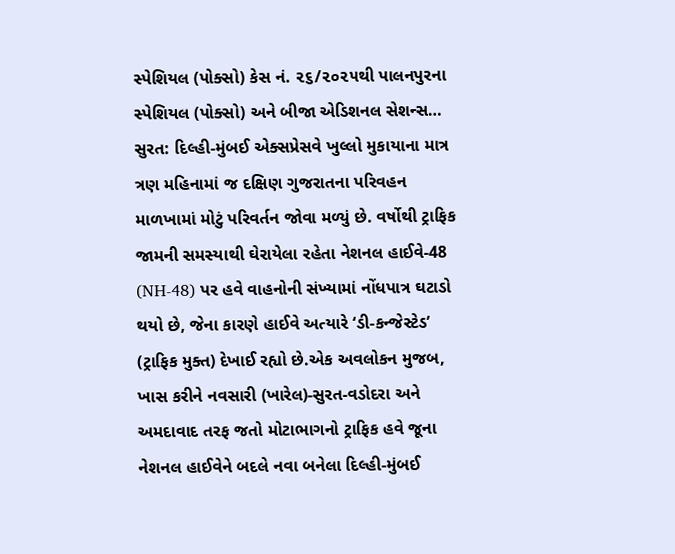સ્પેશિયલ (પોક્સો) કેસ નં. ૨૬/૨૦૨૫થી પાલનપુરના સ્પેશિયલ (પોક્સો) અને બીજા એડિશનલ સેશન્સ…
સુરત: દિલ્હી-મુંબઈ એક્સપ્રેસવે ખુલ્લો મુકાયાના માત્ર ત્રણ મહિનામાં જ દક્ષિણ ગુજરાતના પરિવહન માળખામાં મોટું પરિવર્તન જોવા મળ્યું છે. વર્ષોથી ટ્રાફિક જામની સમસ્યાથી ઘેરાયેલા રહેતા નેશનલ હાઈવે-48 (NH-48) પર હવે વાહનોની સંખ્યામાં નોંધપાત્ર ઘટાડો થયો છે, જેના કારણે હાઈવે અત્યારે ‘ડી-કન્જેસ્ટેડ’ (ટ્રાફિક મુક્ત) દેખાઈ રહ્યો છે.એક અવલોકન મુજબ, ખાસ કરીને નવસારી (ખારેલ)-સુરત-વડોદરા અને અમદાવાદ તરફ જતો મોટાભાગનો ટ્રાફિક હવે જૂના નેશનલ હાઈવેને બદલે નવા બનેલા દિલ્હી-મુંબઈ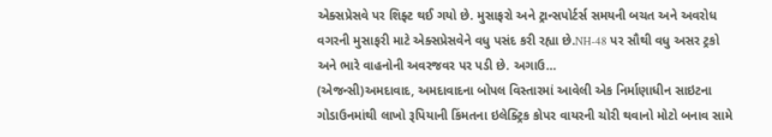એક્સપ્રેસવે પર શિફ્ટ થઈ ગયો છે. મુસાફરો અને ટ્રાન્સપોર્ટર્સ સમયની બચત અને અવરોધ વગરની મુસાફરી માટે એક્સપ્રેસવેને વધુ પસંદ કરી રહ્યા છે.NH-48 પર સૌથી વધુ અસર ટ્રકો અને ભારે વાહનોની અવરજવર પર પડી છે. અગાઉ…
(એજન્સી)અમદાવાદ, અમદાવાદના બોપલ વિસ્તારમાં આવેલી એક નિર્માણાધીન સાઇટના ગોડાઉનમાંથી લાખો રૂપિયાની કિંમતના ઇલેક્ટ્રિક કોપર વાયરની ચોરી થવાનો મોટો બનાવ સામે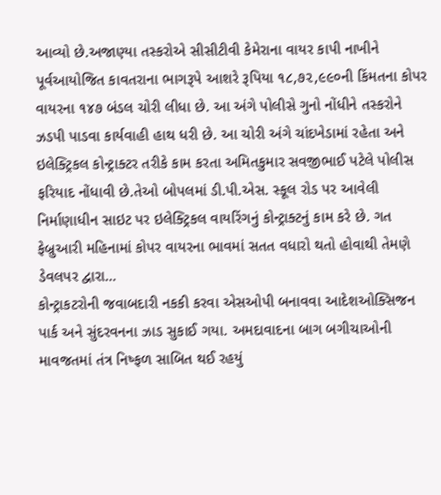આવ્યો છે.અજાણ્યા તસ્કરોએ સીસીટીવી કેમેરાના વાયર કાપી નાખીને પૂર્વઆયોજિત કાવતરાના ભાગરૂપે આશરે રૂપિયા ૧૮,૭૨,૯૯૦ની કિંમતના કોપર વાયરના ૧૪૭ બંડલ ચોરી લીધા છે. આ અંગે પોલીસે ગુનો નોંધીને તસ્કરોને ઝડપી પાડવા કાર્યવાહી હાથ ધરી છે. આ ચોરી અંગે ચાંદખેડામાં રહેતા અને ઇલેક્ટ્રિકલ કોન્ટ્રાક્ટર તરીકે કામ કરતા અમિતકુમાર સવજીભાઈ પટેલે પોલીસ ફરિયાદ નોંધાવી છે.તેઓ બોપલમાં ડી.પી.એસ. સ્કૂલ રોડ પર આવેલી નિર્માણાધીન સાઇટ પર ઇલેક્ટ્રિકલ વાયરિંગનું કોન્ટ્રાક્ટનું કામ કરે છે. ગત ફેબ્રુઆરી મહિનામાં કોપર વાયરના ભાવમાં સતત વધારો થતો હોવાથી તેમણે ડેવલપર દ્વારા…
કોન્ટ્રાકટરોની જવાબદારી નકકી કરવા એસઓપી બનાવવા આદેશઓક્સિજન પાર્ક અને સુંદરવનના ઝાડ સુકાઈ ગયા. અમદાવાદના બાગ બગીચાઓની માવજતમાં તંત્ર નિષ્ફળ સાબિત થઈ રહયું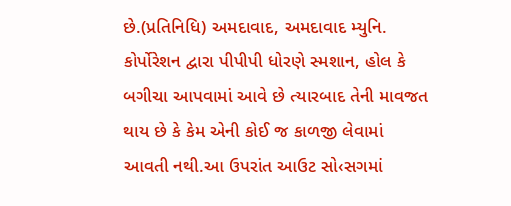છે.(પ્રતિનિધિ) અમદાવાદ, અમદાવાદ મ્યુનિ. કોર્પોરેશન દ્વારા પીપીપી ધોરણે સ્મશાન, હોલ કે બગીચા આપવામાં આવે છે ત્યારબાદ તેની માવજત થાય છે કે કેમ એની કોઈ જ કાળજી લેવામાં આવતી નથી.આ ઉપરાંત આઉટ સો‹સગમાં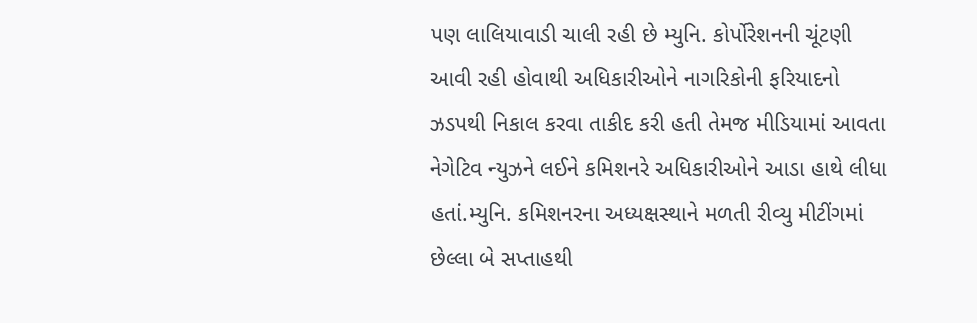પણ લાલિયાવાડી ચાલી રહી છે મ્યુનિ. કોર્પોરેશનની ચૂંટણી આવી રહી હોવાથી અધિકારીઓને નાગરિકોની ફરિયાદનો ઝડપથી નિકાલ કરવા તાકીદ કરી હતી તેમજ મીડિયામાં આવતા નેગેટિવ ન્યુઝને લઈને કમિશનરે અધિકારીઓને આડા હાથે લીધા હતાં.મ્યુનિ. કમિશનરના અધ્યક્ષસ્થાને મળતી રીવ્યુ મીટીંગમાં છેલ્લા બે સપ્તાહથી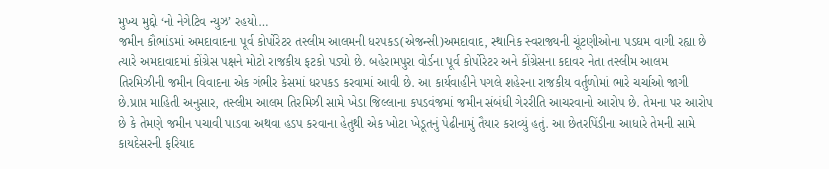મુખ્ય મુદ્દો ‘નો નેગેટિવ ન્યુઝ’ રહયો…
જમીન કૌભાંડમાં અમદાવાદના પૂર્વ કોર્પોરેટર તસ્લીમ આલમની ધરપકડ(એજન્સી)અમદાવાદ, સ્થાનિક સ્વરાજ્યની ચૂંટણીઓના પડઘમ વાગી રહ્યા છે ત્યારે અમદાવાદમાં કોંગ્રેસ પક્ષને મોટો રાજકીય ફટકો પડ્યો છે. બહેરામપુરા વોર્ડના પૂર્વ કોર્પોરેટર અને કોંગ્રેસના કદાવર નેતા તસ્લીમ આલમ તિરમિઝીની જમીન વિવાદના એક ગંભીર કેસમાં ધરપકડ કરવામાં આવી છે. આ કાર્યવાહીને પગલે શહેરના રાજકીય વર્તુળોમાં ભારે ચર્ચાઓ જાગી છે.પ્રાપ્ત માહિતી અનુસાર, તસ્લીમ આલમ તિરમિઝી સામે ખેડા જિલ્લાના કપડવંજમાં જમીન સંબંધી ગેરરીતિ આચરવાનો આરોપ છે. તેમના પર આરોપ છે કે તેમણે જમીન પચાવી પાડવા અથવા હડપ કરવાના હેતુથી એક ખોટા ખેડૂતનું પેઢીનામું તૈયાર કરાવ્યું હતું. આ છેતરપિંડીના આધારે તેમની સામે કાયદેસરની ફરિયાદ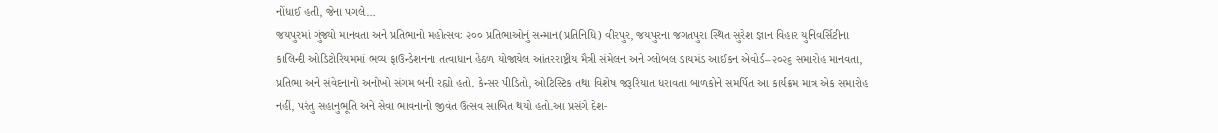નોંધાઈ હતી, જેના પગલે…
જયપુરમાં ગુંજ્યો માનવતા અને પ્રતિભાનો મહોત્સવઃ ૨૦૦ પ્રતિભાઓનું સન્માન(પ્રતિનિધિ) વીરપુર, જયપુરના જગતપુરા સ્થિત સુરેશ જ્ઞાન વિહાર યુનિવર્સિટીના કાલિન્દી ઓડિટોરિયમમાં ભવ્ય ફાઉન્ડેશનના તત્વાધાન હેઠળ યોજાયેલ આંતરરાષ્ટ્રીય મૈત્રી સંમેલન અને ગ્લોબલ ડાયમંડ આઈકન એવોર્ડ–૨૦૨૬ સમારોહ માનવતા, પ્રતિભા અને સંવેદનાનો અનોખો સંગમ બની રહ્યો હતો. કેન્સર પીડિતો, ઓટિસ્ટિક તથા વિશેષ જરૂરિયાત ધરાવતા બાળકોને સમર્પિત આ કાર્યક્રમ માત્ર એક સમારોહ નહીં, પરંતુ સહાનુભૂતિ અને સેવા ભાવનાનો જીવંત ઉત્સવ સાબિત થયો હતો.આ પ્રસંગે દેશ-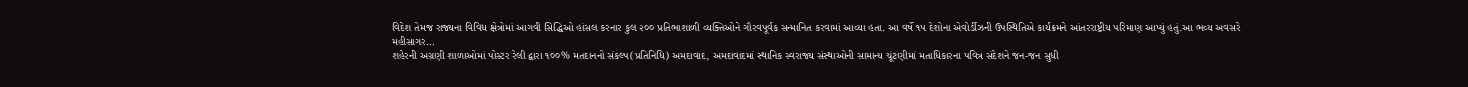વિદેશ તેમજ રાજ્યના વિવિધ ક્ષેત્રોમાં આગવી સિદ્ધિઓ હાંસલ કરનાર કુલ ૨૦૦ પ્રતિભાશાળી વ્યક્તિઓને ગૌરવપૂર્વક સન્માનિત કરવામાં આવ્યા હતા. આ વર્ષે ૧૫ દેશોના એવોર્ડીઝની ઉપસ્થિતિએ કાર્યક્રમને આંતરરાષ્ટ્રીય પરિમાણ આપ્યું હતું.આ ભવ્ય અવસરે મહીસાગર…
શહેરની અગ્રણી શાળાઓમાં પોસ્ટર રેલી દ્વારા ૧૦૦% મતદાનનો સંકલ્પ(પ્રતિનિધિ) અમદાવાદ, અમદાવાદમાં સ્થાનિક સ્વરાજ્ય સંસ્થાઓની સામાન્ય ચૂંટણીમાં મતાધિકારના પવિત્ર સંદેશને જન-જન સુધી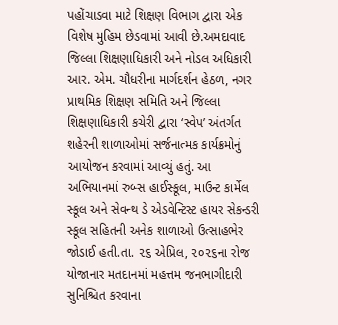પહોંચાડવા માટે શિક્ષણ વિભાગ દ્વારા એક વિશેષ મુહિમ છેડવામાં આવી છે.અમદાવાદ જિલ્લા શિક્ષણાધિકારી અને નોડલ અધિકારી આર. એમ. ચૌધરીના માર્ગદર્શન હેઠળ, નગર પ્રાથમિક શિક્ષણ સમિતિ અને જિલ્લા શિક્ષણાધિકારી કચેરી દ્વારા ‘સ્વેપ’ અંતર્ગત શહેરની શાળાઓમાં સર્જનાત્મક કાર્યક્રમોનું આયોજન કરવામાં આવ્યું હતું. આ અભિયાનમાં રુબ્સ હાઈસ્કૂલ, માઉન્ટ કાર્મેલ સ્કૂલ અને સેવન્થ ડે એડવેન્ટિસ્ટ હાયર સેકન્ડરી સ્કૂલ સહિતની અનેક શાળાઓ ઉત્સાહભેર જોડાઈ હતી.તા. ૨૬ એપ્રિલ, ૨૦૨૬ના રોજ યોજાનાર મતદાનમાં મહત્તમ જનભાગીદારી સુનિશ્ચિત કરવાના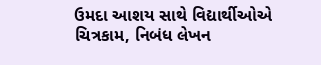ઉમદા આશય સાથે વિદ્યાર્થીઓએ ચિત્રકામ, નિબંધ લેખન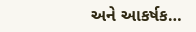અને આકર્ષક…